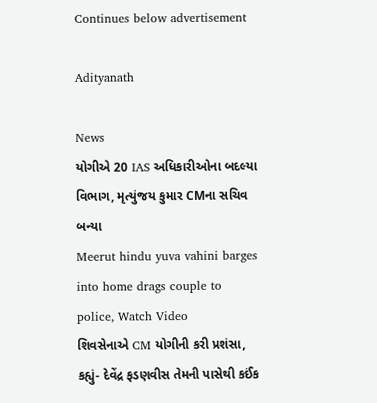Continues below advertisement

Adityanath

News
યોગીએ 20 IAS અધિકારીઓના બદલ્યા વિભાગ, મૃત્યુંજય કુમાર CMના સચિવ બન્યા
Meerut hindu yuva vahini barges into home drags couple to police, Watch Video
શિવસેનાએ CM યોગીની કરી પ્રશંસા, કહ્યું- દેવેંદ્ર ફડણવીસ તેમની પાસેથી કઈંક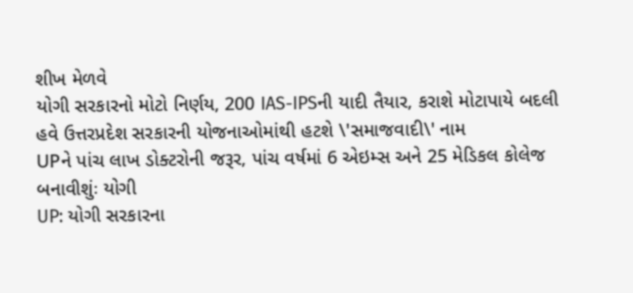શીખ મેળવે
યોગી સરકારનો મોટો નિર્ણય, 200 IAS-IPSની યાદી તૈયાર, કરાશે મોટાપાયે બદલી
હવે ઉત્તરપ્રદેશ સરકારની યોજનાઓમાંથી હટશે \'સમાજવાદી\' નામ
UPને પાંચ લાખ ડોક્ટરોની જરૂર, પાંચ વર્ષમાં 6 એઇમ્સ અને 25 મેડિકલ કોલેજ બનાવીશુંઃ યોગી
UP: યોગી સરકારના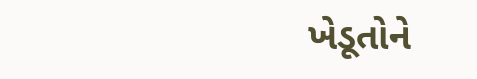ખેડૂતોને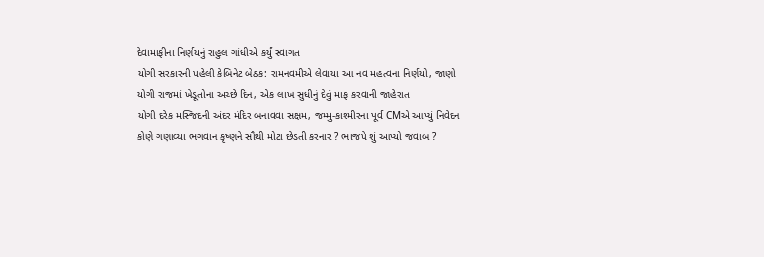દેવામાફીના નિર્ણયનું રાહુલ ગાંધીએ કર્યું સ્વાગત
યોગી સરકારની પહેલી કેબિનેટ બેઠક: રામનવમીએ લેવાયા આ નવ મહત્વના નિર્ણયો, જાણો
યોગી રાજમાં ખેડૂતોના અચ્છે દિન, એક લાખ સુધીનું દેવું માફ કરવાની જાહેરાત
યોગી દરેક મસ્જિદની અંદર મંદિર બનાવવા સક્ષમ, જમ્મુ-કાશ્મીરના પૂર્વ CMએ આપ્યું નિવેદન
કોણે ગણાવ્યા ભગવાન કૃષ્ણને સૌથી મોટા છેડતી કરનાર ? ભાજપે શું આપ્યો જવાબ ?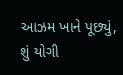આઝમ ખાને પૂછ્યું,  શું યોગી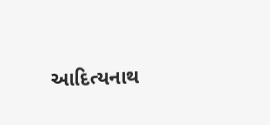આદિત્યનાથ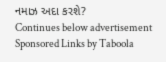નમાઝ અદા કરશે?
Continues below advertisement
Sponsored Links by Taboola